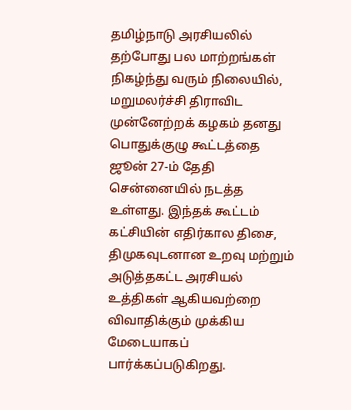தமிழ்நாடு அரசியலில் தற்போது பல மாற்றங்கள் நிகழ்ந்து வரும் நிலையில், மறுமலர்ச்சி திராவிட முன்னேற்றக் கழகம் தனது பொதுக்குழு கூட்டத்தை ஜூன் 27-ம் தேதி சென்னையில் நடத்த உள்ளது. இந்தக் கூட்டம் கட்சியின் எதிர்கால திசை, திமுகவுடனான உறவு மற்றும் அடுத்தகட்ட அரசியல் உத்திகள் ஆகியவற்றை விவாதிக்கும் முக்கிய மேடையாகப் பார்க்கப்படுகிறது.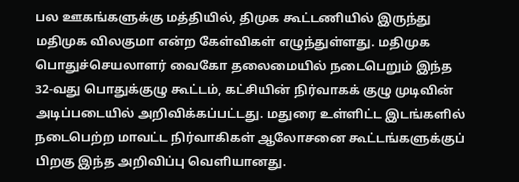பல ஊகங்களுக்கு மத்தியில், திமுக கூட்டணியில் இருந்து மதிமுக விலகுமா என்ற கேள்விகள் எழுந்துள்ளது. மதிமுக பொதுச்செயலாளர் வைகோ தலைமையில் நடைபெறும் இந்த 32-வது பொதுக்குழு கூட்டம், கட்சியின் நிர்வாகக் குழு முடிவின் அடிப்படையில் அறிவிக்கப்பட்டது. மதுரை உள்ளிட்ட இடங்களில் நடைபெற்ற மாவட்ட நிர்வாகிகள் ஆலோசனை கூட்டங்களுக்குப் பிறகு இந்த அறிவிப்பு வெளியானது.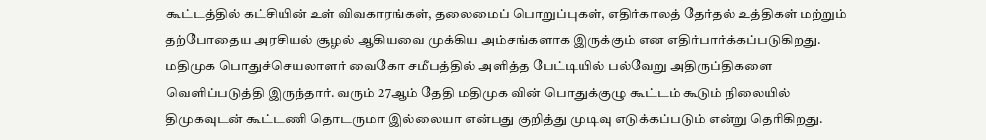கூட்டத்தில் கட்சியின் உள் விவகாரங்கள், தலைமைப் பொறுப்புகள், எதிர்காலத் தேர்தல் உத்திகள் மற்றும் தற்போதைய அரசியல் சூழல் ஆகியவை முக்கிய அம்சங்களாக இருக்கும் என எதிர்பார்க்கப்படுகிறது. மதிமுக பொதுச்செயலாளர் வைகோ சமீபத்தில் அளித்த பேட்டியில் பல்வேறு அதிருப்திகளை வெளிப்படுத்தி இருந்தார். வரும் 27ஆம் தேதி மதிமுக வின் பொதுக்குழு கூட்டம் கூடும் நிலையில் திமுகவுடன் கூட்டணி தொடருமா இல்லையா என்பது குறித்து முடிவு எடுக்கப்படும் என்று தெரிகிறது.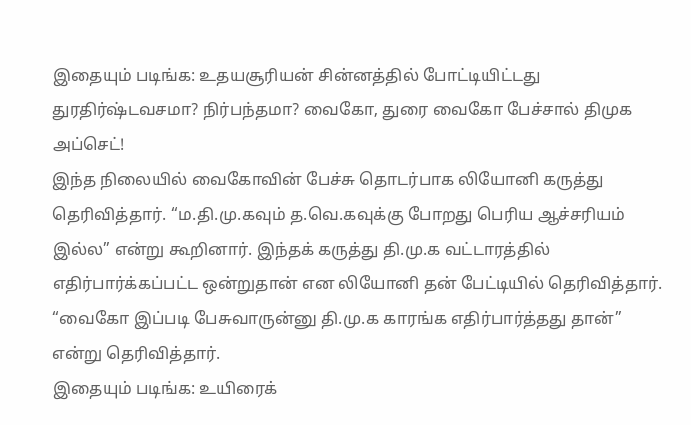இதையும் படிங்க: உதயசூரியன் சின்னத்தில் போட்டியிட்டது துரதிர்ஷ்டவசமா? நிர்பந்தமா? வைகோ, துரை வைகோ பேச்சால் திமுக அப்செட்!
இந்த நிலையில் வைகோவின் பேச்சு தொடர்பாக லியோனி கருத்து தெரிவித்தார். “ம.தி.மு.கவும் த.வெ.கவுக்கு போறது பெரிய ஆச்சரியம் இல்ல” என்று கூறினார். இந்தக் கருத்து தி.மு.க வட்டாரத்தில் எதிர்பார்க்கப்பட்ட ஒன்றுதான் என லியோனி தன் பேட்டியில் தெரிவித்தார். “வைகோ இப்படி பேசுவாருன்னு தி.மு.க காரங்க எதிர்பார்த்தது தான்” என்று தெரிவித்தார்.
இதையும் படிங்க: உயிரைக்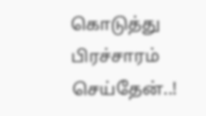கொடுத்து பிரச்சாரம் செய்தேன்..!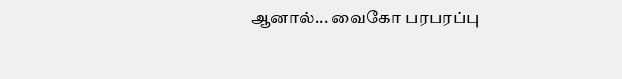ஆனால்... வைகோ பரபரப்பு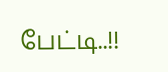பேட்டி..!!